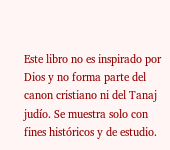Este libro no es inspirado por Dios y no forma parte del canon cristiano ni del Tanaj judío. Se muestra solo con fines históricos y de estudio.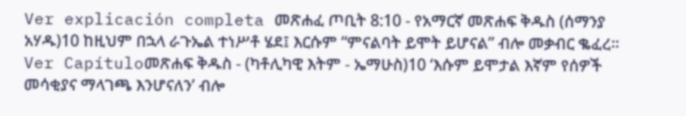Ver explicación completa መጽሐፈ ጦቢት 8:10 - የአማርኛ መጽሐፍ ቅዱስ (ሰማንያ አሃዱ)10 ከዚህም በኋላ ራጉኤል ተነሥቶ ሄደ፤ እርሱም “ምናልባት ይሞት ይሆናል” ብሎ መቃብር ቈፈረ። Ver Capítuloመጽሐፍ ቅዱስ - (ካቶሊካዊ እትም - ኤማሁስ)10 ‘እሱም ይሞታል እኛም የሰዎች መሳቂያና ማላገጫ እንሆናለን’ ብሎ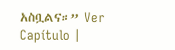አስቧልና።” Ver Capítulo |